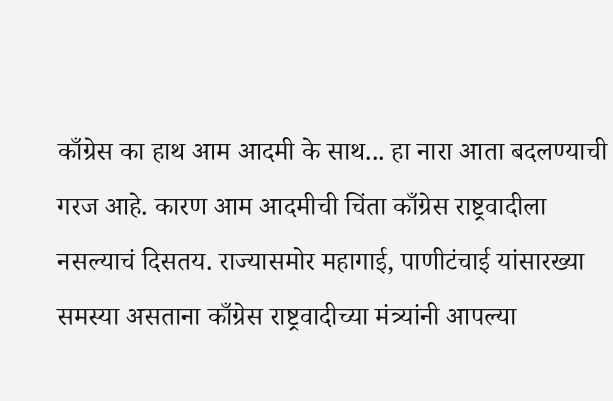काँग्रेस का हाथ आम आदमी के साथ... हा नारा आता बदलण्याची गरज आहे. कारण आम आदमीची चिंता काँग्रेस राष्ट्रवादीला नसल्याचं दिसतय. राज्यासमोर महागाई, पाणीटंचाई यांसारख्या समस्या असताना काँग्रेस राष्ट्रवादीच्या मंत्र्यांनी आपल्या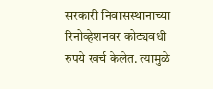सरकारी निवासस्थानाच्या रिनोव्हेशनवर कोट्यवधी रुपये खर्च केलेत. त्यामुळे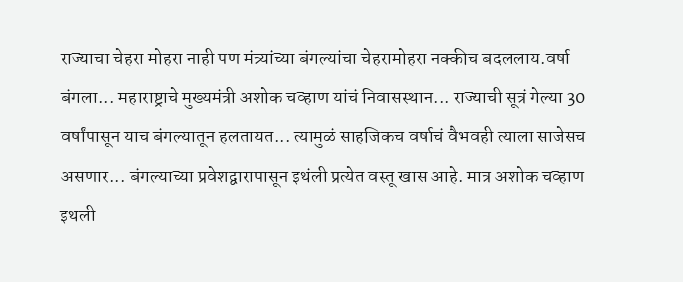राज्याचा चेहरा मोहरा नाही पण मंत्र्यांच्या बंगल्यांचा चेहरामोहरा नक्कीच बदललाय.वर्षा बंगला... महाराष्ट्राचे मुख्यमंत्री अशोक चव्हाण यांचं निवासस्थान... राज्याची सूत्रं गेल्या 30 वर्षांपासून याच बंगल्यातून हलतायत... त्यामुळं साहजिकच वर्षाचं वैभवही त्याला साजेसच असणार... बंगल्याच्या प्रवेशद्वारापासून इथंली प्रत्येत वस्तू खास आहे. मात्र अशोक चव्हाण इथली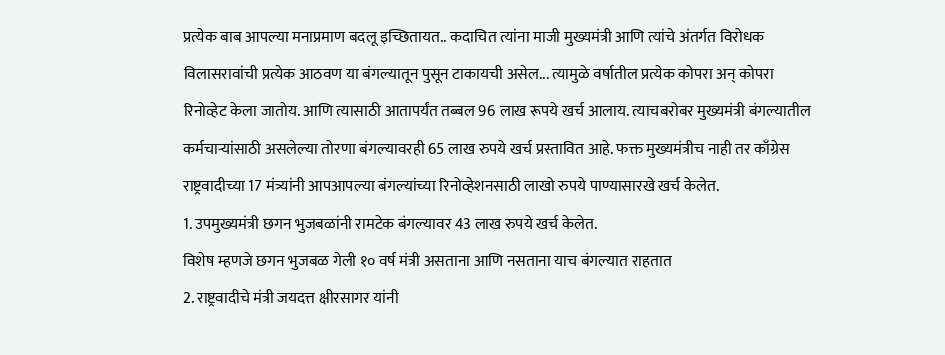प्रत्येक बाब आपल्या मनाप्रमाण बदलू इच्छितायत.. कदाचित त्यांना माजी मुख्यमंत्री आणि त्यांचे अंतर्गत विरोधक विलासरावांची प्रत्येक आठवण या बंगल्यातून पुसून टाकायची असेल... त्यामुळे वर्षातील प्रत्येक कोपरा अन् कोपरा रिनोव्हेट केला जातोय. आणि त्यासाठी आतापर्यंत तब्बल 96 लाख रूपये खर्च आलाय. त्याचबरोबर मुख्यमंत्री बंगल्यातील कर्मचाऱ्यांसाठी असलेल्या तोरणा बंगल्यावरही 65 लाख रुपये खर्च प्रस्तावित आहे. फक्त मुख्यमंत्रीच नाही तर काँग्रेस राष्ट्रवादीच्या 17 मंत्र्यांनी आपआपल्या बंगल्यांच्या रिनोव्हेशनसाठी लाखो रुपये पाण्यासारखे खर्च केलेत.
1. उपमुख्यमंत्री छगन भुजबळांनी रामटेक बंगल्यावर 43 लाख रुपये खर्च केलेत.
विशेष म्हणजे छगन भुजबळ गेली १० वर्ष मंत्री असताना आणि नसताना याच बंगल्यात राहतात
2. राष्ट्रवादीचे मंत्री जयदत्त क्षीरसागर यांनी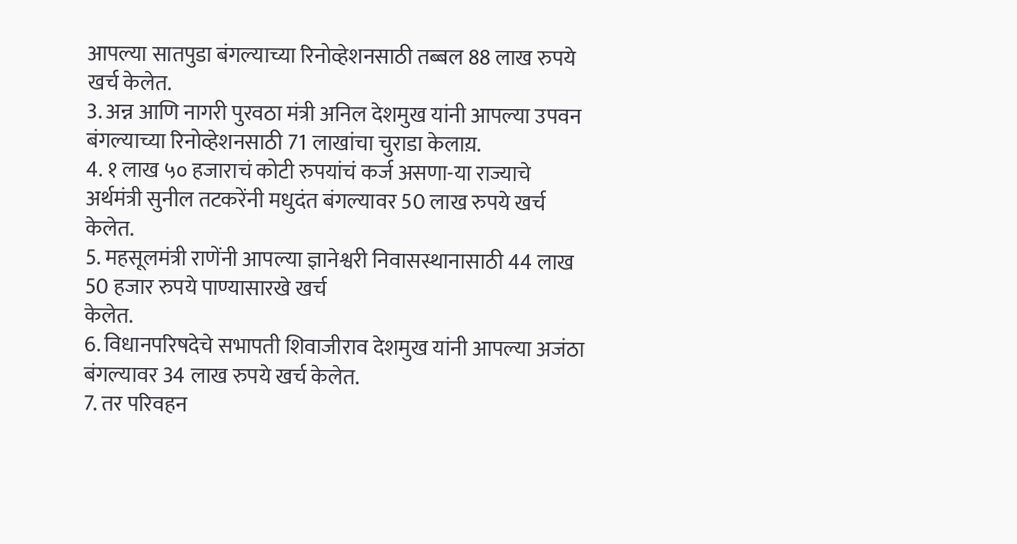आपल्या सातपुडा बंगल्याच्या रिनोव्हेशनसाठी तब्बल 88 लाख रुपये खर्च केलेत.
3. अन्न आणि नागरी पुरवठा मंत्री अनिल देशमुख यांनी आपल्या उपवन बंगल्याच्या रिनोव्हेशनसाठी 71 लाखांचा चुराडा केलाय़.
4. १ लाख ५० हजाराचं कोटी रुपयांचं कर्ज असणा-या राज्याचे अर्थमंत्री सुनील तटकरेंनी मधुदंत बंगल्यावर 50 लाख रुपये खर्च केलेत.
5. महसूलमंत्री राणेंनी आपल्या ज्ञानेश्वरी निवासस्थानासाठी 44 लाख 50 हजार रुपये पाण्यासारखे खर्च
केलेत.
6. विधानपरिषदेचे सभापती शिवाजीराव देशमुख यांनी आपल्या अजंठा बंगल्यावर 34 लाख रुपये खर्च केलेत.
7. तर परिवहन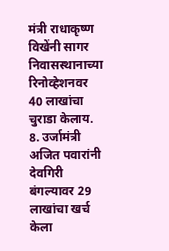मंत्री राधाकृष्ण विखेंनी सागर निवासस्थानाच्या रिनोव्हेशनवर 40 लाखांचा चुराडा केलाय.
8. उर्जामंत्री अजित पवारांनी देवगिरी बंगल्यावर 29 लाखांचा खर्च केला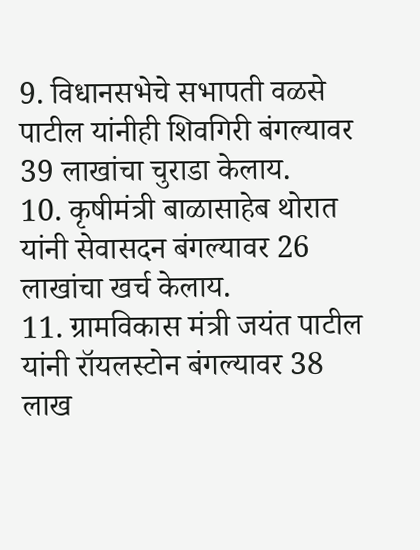9. विधानसभेचे सभापती वळसे पाटील यांनीही शिवगिरी बंगल्यावर 39 लाखांचा चुराडा केलाय.
10. कृषीमंत्री बाळासाहेब थोरात यांनी सेवासदन बंगल्यावर 26 लाखांचा खर्च केलाय.
11. ग्रामविकास मंत्री जयंत पाटील यांनी रॉयलस्टोन बंगल्यावर 38 लाख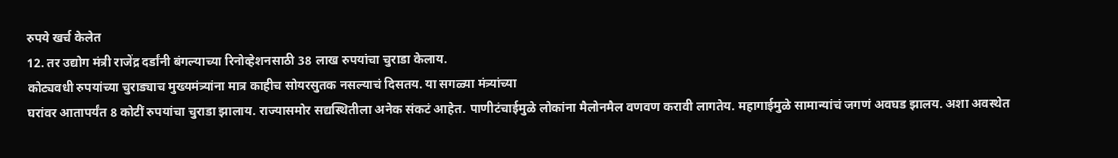रुपये खर्च केलेत
12. तर उद्योग मंत्री राजेंद्र दर्डांनी बंगल्याच्या रिनोव्हेशनसाठी 38 लाख रुपयांचा चुराडा केलाय.
कोट्यवधी रुपयांच्या चुराड्याच मुख्यमंत्र्यांना मात्र काहीच सोयरसुतक नसल्याचं दिसतय. या सगळ्या मंत्र्यांच्या
घरांवर आतापर्यंत 8 कोटीं रुपयांचा चुराडा झालाय. राज्यासमोर सद्यस्थितीला अनेक संकटं आहेत. पाणीटंचाईमुळे लोकांना मैलोनमैल वणवण करावी लागतेय. महागाईमुळे सामान्यांचं जगणं अवघड झालय. अशा अवस्थेत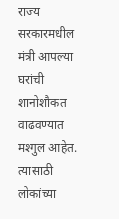राज्य सरकारमधील मंत्री आपल्या घरांची शानोशौकत वाढवण्यात मश्गुल आहेत. त्यासाठी लोकांच्या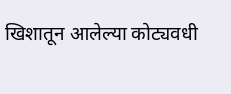खिशातून आलेल्या कोट्यवधी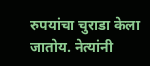रुपयांचा चुराडा केला जातोय. नेत्यांनी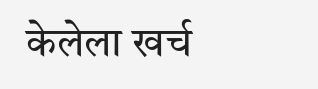केलेला खर्च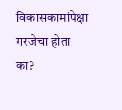विकासकामांपेक्षा गरजेचा होता का?